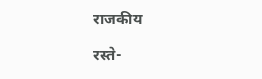राजकीय

रस्ते-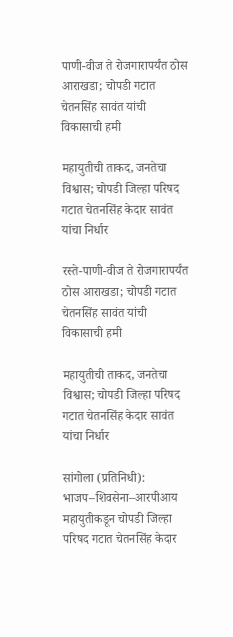पाणी-वीज ते रोजगारापर्यंत ठोस आराखडा; चोपडी गटात चेतनसिंह सावंत यांची विकासाची हमी

महायुतीची ताकद, जनतेचा विश्वास; चोपडी जिल्हा परिषद गटात चेतनसिंह केदार सावंत यांचा निर्धार

रस्ते-पाणी-वीज ते रोजगारापर्यंत ठोस आराखडा; चोपडी गटात चेतनसिंह सावंत यांची विकासाची हमी

महायुतीची ताकद, जनतेचा विश्वास; चोपडी जिल्हा परिषद गटात चेतनसिंह केदार सावंत यांचा निर्धार

सांगोला (प्रतिनिधी): भाजप–शिवसेना–आरपीआय महायुतीकडून चोपडी जिल्हा परिषद गटात चेतनसिंह केदार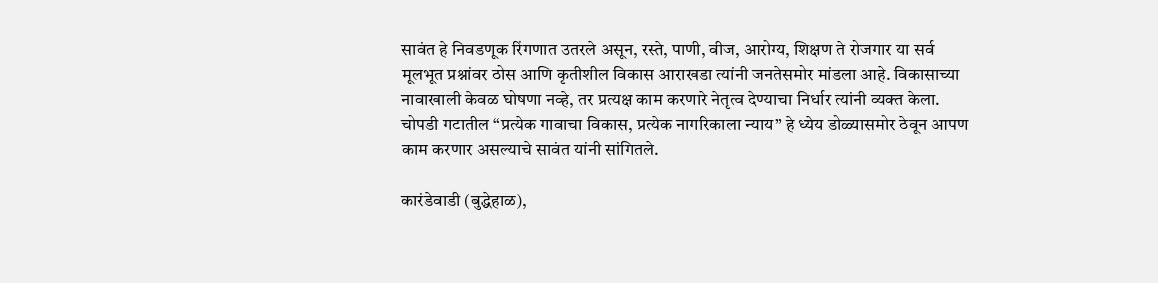सावंत हे निवडणूक रिंगणात उतरले असून, रस्ते, पाणी, वीज, आरोग्य, शिक्षण ते रोजगार या सर्व मूलभूत प्रश्नांवर ठोस आणि कृतीशील विकास आराखडा त्यांनी जनतेसमोर मांडला आहे. विकासाच्या नावाखाली केवळ घोषणा नव्हे, तर प्रत्यक्ष काम करणारे नेतृत्व देण्याचा निर्धार त्यांनी व्यक्त केला. चोपडी गटातील “प्रत्येक गावाचा विकास, प्रत्येक नागरिकाला न्याय” हे ध्येय डोळ्यासमोर ठेवून आपण काम करणार असल्याचे सावंत यांनी सांगितले.

कारंडेवाडी (बुद्धेहाळ),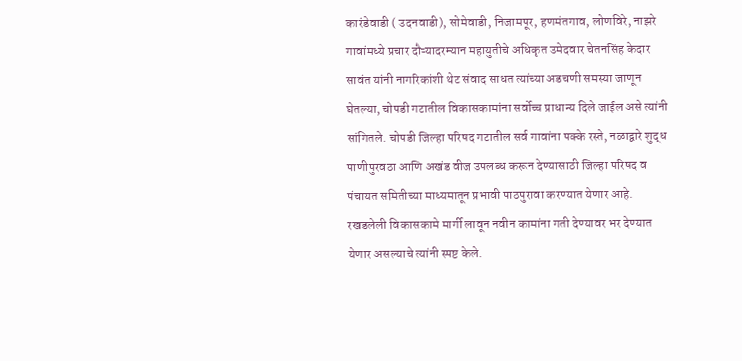कारंडेवाडी ( उदनवाडी), सोमेवाडी, निजामपूर, हणमंतगाव, लोणविरे, नाझरे गावांमध्ये प्रचार दौऱ्यादरम्यान महायुतीचे अधिकृत उमेदवार चेतनसिंह केदार सावंत यांनी नागरिकांशी थेट संवाद साधत त्यांच्या अडचणी समस्या जाणून घेतल्या, चोपडी गटातील विकासकामांना सर्वोच्च प्राधान्य दिले जाईल असे त्यांनी सांगितले. चोपडी जिल्हा परिषद गटातील सर्व गावांना पक्के रस्ते, नळाद्वारे शुद्ध पाणीपुरवठा आणि अखंड वीज उपलब्ध करून देण्यासाठी जिल्हा परिषद व पंचायत समितीच्या माध्यमातून प्रभावी पाठपुरावा करण्यात येणार आहे. रखडलेली विकासकामे मार्गी लावून नवीन कामांना गती देण्यावर भर देण्यात येणार असल्याचे त्यांनी स्पष्ट केले.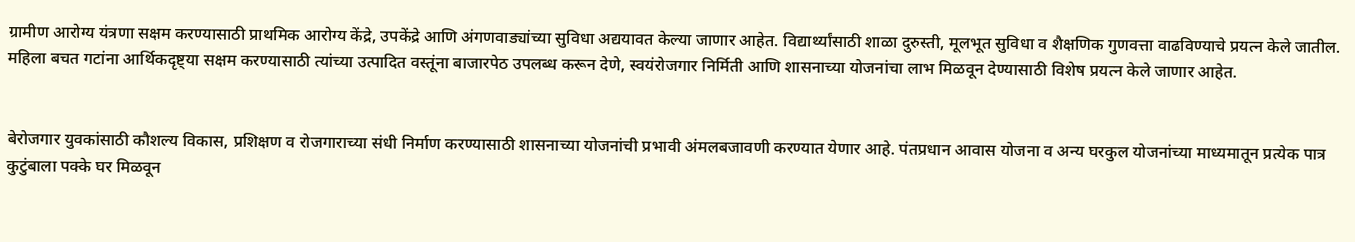ग्रामीण आरोग्य यंत्रणा सक्षम करण्यासाठी प्राथमिक आरोग्य केंद्रे, उपकेंद्रे आणि अंगणवाड्यांच्या सुविधा अद्ययावत केल्या जाणार आहेत. विद्यार्थ्यांसाठी शाळा दुरुस्ती, मूलभूत सुविधा व शैक्षणिक गुणवत्ता वाढविण्याचे प्रयत्न केले जातील. महिला बचत गटांना आर्थिकदृष्ट्या सक्षम करण्यासाठी त्यांच्या उत्पादित वस्तूंना बाजारपेठ उपलब्ध करून देणे, स्वयंरोजगार निर्मिती आणि शासनाच्या योजनांचा लाभ मिळवून देण्यासाठी विशेष प्रयत्न केले जाणार आहेत.


बेरोजगार युवकांसाठी कौशल्य विकास, प्रशिक्षण व रोजगाराच्या संधी निर्माण करण्यासाठी शासनाच्या योजनांची प्रभावी अंमलबजावणी करण्यात येणार आहे. पंतप्रधान आवास योजना व अन्य घरकुल योजनांच्या माध्यमातून प्रत्येक पात्र कुटुंबाला पक्के घर मिळवून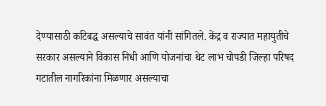देण्यासाठी कटिबद्ध असल्याचे सावंत यांनी सांगितले. केंद्र व राज्यात महायुतीचे सरकार असल्याने विकास निधी आणि योजनांचा थेट लाभ चोपडी जिल्हा परिषद गटातील नागरिकांना मिळणार असल्याचा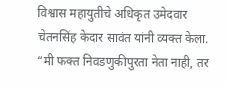विश्वास महायुतीचे अधिकृत उमेदवार चेतनसिंह केदार सावंत यांनी व्यक्त केला. “मी फक्त निवडणुकीपुरता नेता नाही, तर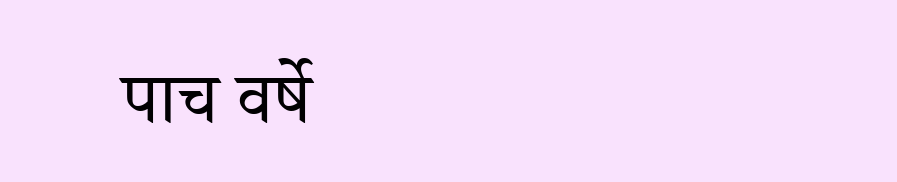पाच वर्षे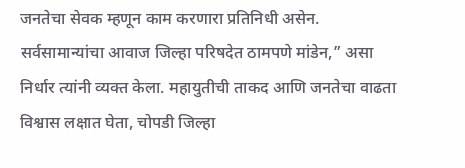जनतेचा सेवक म्हणून काम करणारा प्रतिनिधी असेन. सर्वसामान्यांचा आवाज जिल्हा परिषदेत ठामपणे मांडेन,” असा निर्धार त्यांनी व्यक्त केला. महायुतीची ताकद आणि जनतेचा वाढता विश्वास लक्षात घेता, चोपडी जिल्हा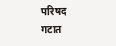परिषद गटात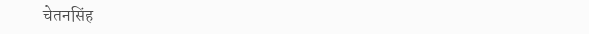चेतनसिंह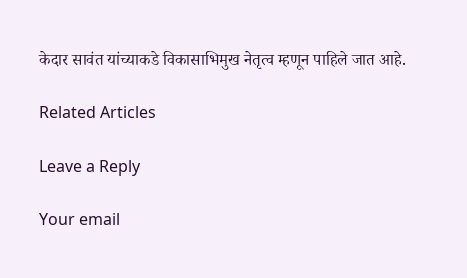केदार सावंत यांच्याकडे विकासाभिमुख नेतृत्व म्हणून पाहिले जात आहे.

Related Articles

Leave a Reply

Your email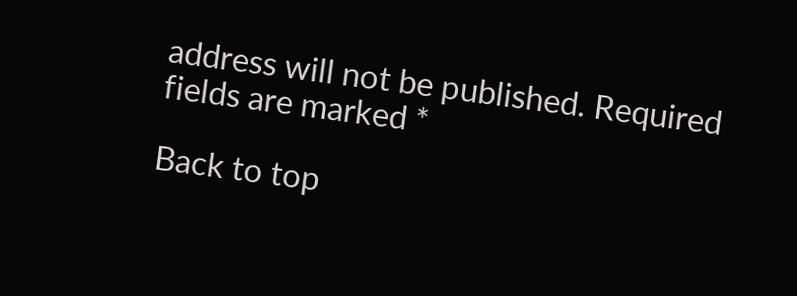address will not be published. Required fields are marked *

Back to top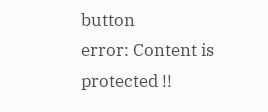button
error: Content is protected !!